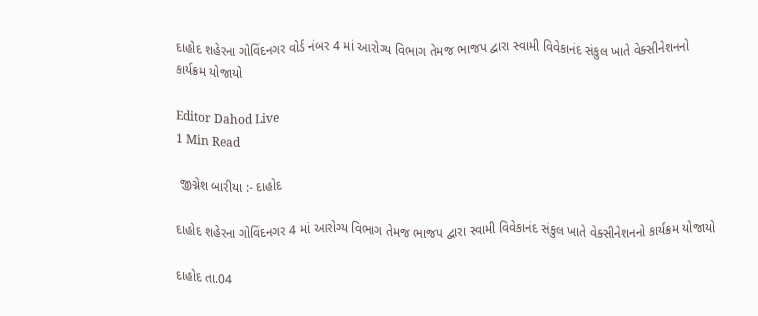દાહોદ શહેરના ગોવિંદનગર વોર્ડ નંબર 4 માં આરોગ્ય વિભાગ તેમજ ભાજપ દ્વારા સ્વામી વિવેકાનંદ સંકુલ ખાતે વેક્સીનેશનનો કાર્યક્રમ યોજાયો

Editor Dahod Live
1 Min Read

 જીગ્નેશ બારીયા :- દાહોદ

દાહોદ શહેરના ગોવિંદનગર 4 માં આરોગ્ય વિભાગ તેમજ ભાજપ દ્વારા સ્વામી વિવેકાનંદ સંકુલ ખાતે વેક્સીનેશનનો કાર્યક્રમ યોજાયો

દાહોદ તા.04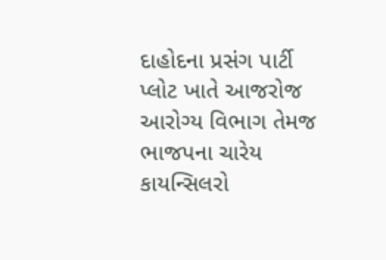દાહોદના પ્રસંગ પાર્ટી પ્લોટ ખાતે આજરોજ આરોગ્ય વિભાગ તેમજ ભાજપના ચારેય કાયન્સિલરો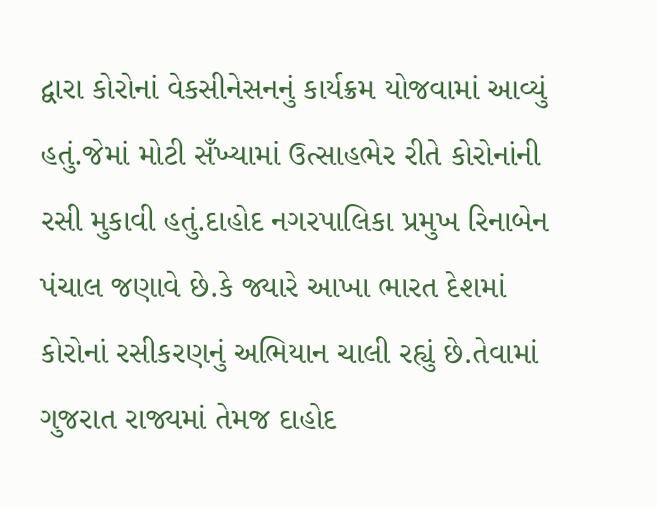દ્વારા કોરોનાં વેકસીનેસનનું કાર્યક્રમ યોજવામાં આવ્યું હતું.જેમાં મોટી સઁખ્યામાં ઉત્સાહભેર રીતે કોરોનાંની રસી મુકાવી હતું.દાહોદ નગરપાલિકા પ્રમુખ રિનાબેન પંચાલ જણાવે છે.કે જ્યારે આખા ભારત દેશમાં કોરોનાં રસીકરણનું અભિયાન ચાલી રહ્યું છે.તેવામાં ગુજરાત રાજ્યમાં તેમજ દાહોદ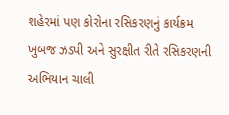શહેરમાં પણ કોરોના રસિકરણનું કાર્યક્રમ ખુબજ ઝડપી અને સુરક્ષીત રીતે રસિકરણની અભિયાન ચાલી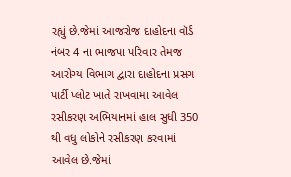રહ્યું છે.જેમાં આજરોજ દાહોદના વૉર્ડ નંબર 4 ના ભાજપા પરિવાર તેમજ આરોગ્ય વિભાગ દ્વારા દાહોદના પ્રસગ પાર્ટી પ્લોટ ખાતે રાખવામા આવેલ રસીકરણ અભિયાનમાં હાલ સુધી 350 થી વધુ લોકોને રસીકરણ કરવામાં આવેલ છે.જેમાં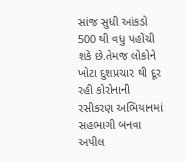સાંજ સુધી આંકડો 500 થી વધુ પહોંચી શકે છે.તેમજ લોકોને ખોટા દુશપ્રચાર થી દૂર રહી કોરોનાની રસીકરણ અભિયાનમાં સહભાગી બનવા અપીલ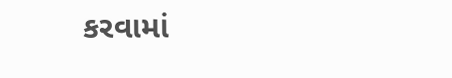કરવામાં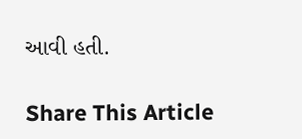આવી હતી.

Share This Article